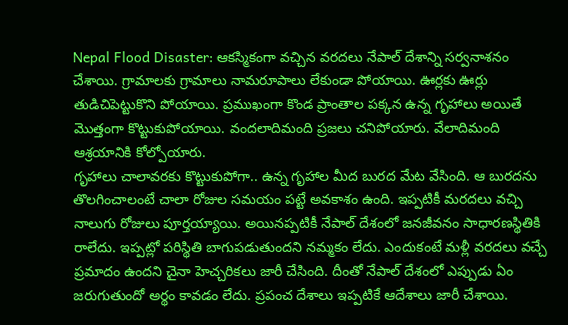Nepal Flood Disaster: ఆకస్మికంగా వచ్చిన వరదలు నేపాల్ దేశాన్ని సర్వనాశనం చేశాయి. గ్రామాలకు గ్రామాలు నామరూపాలు లేకుండా పోయాయి. ఊర్లకు ఊర్లు తుడిచిపెట్టుకొని పోయాయి. ప్రముఖంగా కొండ ప్రాంతాల పక్కన ఉన్న గృహాలు అయితే మొత్తంగా కొట్టుకుపోయాయి. వందలాదిమంది ప్రజలు చనిపోయారు. వేలాదిమంది ఆశ్రయానికి కోల్పోయారు.
గృహాలు చాలావరకు కొట్టుకుపోగా.. ఉన్న గృహాల మీద బురద మేట వేసింది. ఆ బురదను తొలగించాలంటే చాలా రోజుల సమయం పట్టే అవకాశం ఉంది. ఇప్పటికీ మరదలు వచ్చి నాలుగు రోజులు పూర్తయ్యాయి. అయినప్పటికీ నేపాల్ దేశంలో జనజీవనం సాధారణస్థితికి రాలేదు. ఇప్పట్లో పరిస్థితి బాగుపడుతుందని నమ్మకం లేదు. ఎందుకంటే మళ్లీ వరదలు వచ్చే ప్రమాదం ఉందని చైనా హెచ్చరికలు జారీ చేసింది. దీంతో నేపాల్ దేశంలో ఎప్పుడు ఏం జరుగుతుందో అర్థం కావడం లేదు. ప్రపంచ దేశాలు ఇప్పటికే ఆదేశాలు జారీ చేశాయి.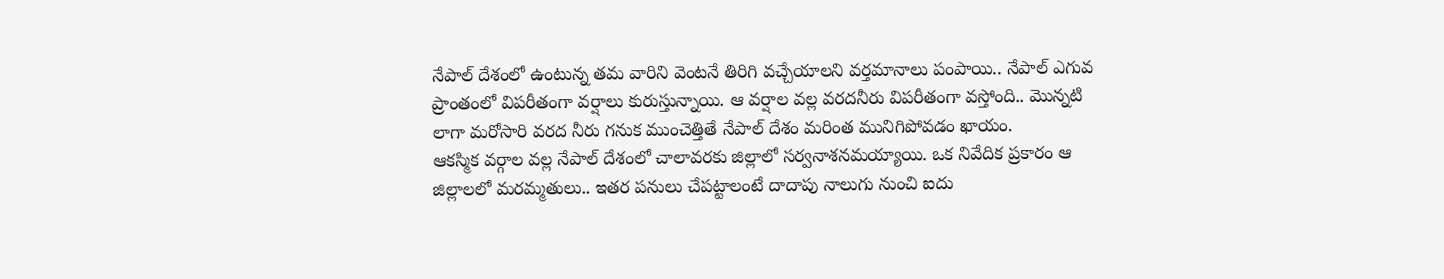నేపాల్ దేశంలో ఉంటున్న తమ వారిని వెంటనే తిరిగి వచ్చేయాలని వర్తమానాలు పంపాయి.. నేపాల్ ఎగువ ప్రాంతంలో విపరీతంగా వర్షాలు కురుస్తున్నాయి. ఆ వర్షాల వల్ల వరదనీరు విపరీతంగా వస్తోంది.. మొన్నటి లాగా మరోసారి వరద నీరు గనుక ముంచెత్తితే నేపాల్ దేశం మరింత మునిగిపోవడం ఖాయం.
ఆకస్మిక వర్గాల వల్ల నేపాల్ దేశంలో చాలావరకు జిల్లాలో సర్వనాశనమయ్యాయి. ఒక నివేదిక ప్రకారం ఆ జిల్లాలలో మరమ్మతులు.. ఇతర పనులు చేపట్టాలంటే దాదాపు నాలుగు నుంచి ఐదు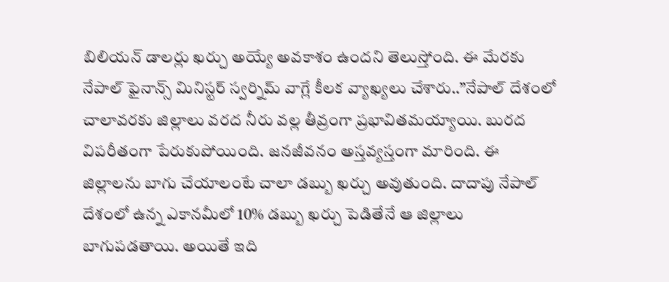బిలియన్ డాలర్లు ఖర్చు అయ్యే అవకాశం ఉందని తెలుస్తోంది. ఈ మేరకు నేపాల్ ఫైనాన్స్ మినిస్టర్ స్వర్నిమ్ వాగ్లే కీలక వ్యాఖ్యలు చేశారు..”నేపాల్ దేశంలో చాలావరకు జిల్లాలు వరద నీరు వల్ల తీవ్రంగా ప్రభావితమయ్యాయి. బురద విపరీతంగా పేరుకుపోయింది. జనజీవనం అస్తవ్యస్తంగా మారింది. ఈ జిల్లాలను బాగు చేయాలంటే చాలా డబ్బు ఖర్చు అవుతుంది. దాదాపు నేపాల్ దేశంలో ఉన్న ఎకానమీలో 10% డబ్బు ఖర్చు పెడితేనే ఆ జిల్లాలు బాగుపడతాయి. అయితే ఇది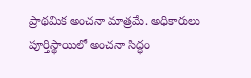ప్రాథమిక అంచనా మాత్రమే. అధికారులు పూర్తిస్థాయిలో అంచనా సిద్ధం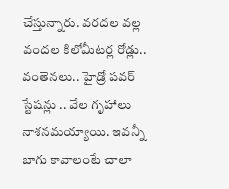చేస్తున్నారు. వరదల వల్ల వందల కిలోమీటర్ల రోడ్లు.. వంతెనలు.. హైడ్రో పవర్ స్టేషన్లు .. వేల గృహాలు నాశనమయ్యాయి. ఇవన్నీ బాగు కావాలంటే చాలా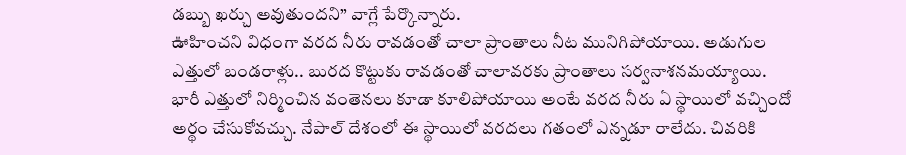డబ్బు ఖర్చు అవుతుందని” వాగ్లే పేర్కొన్నారు.
ఊహించని విధంగా వరద నీరు రావడంతో చాలా ప్రాంతాలు నీట మునిగిపోయాయి. అడుగుల ఎత్తులో బండరాళ్లు.. బురద కొట్టుకు రావడంతో చాలావరకు ప్రాంతాలు సర్వనాశనమయ్యాయి. భారీ ఎత్తులో నిర్మించిన వంతెనలు కూడా కూలిపోయాయి అంటే వరద నీరు ఏ స్థాయిలో వచ్చిందో అర్థం చేసుకోవచ్చు. నేపాల్ దేశంలో ఈ స్థాయిలో వరదలు గతంలో ఎన్నడూ రాలేదు. చివరికి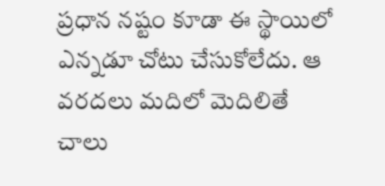ప్రధాన నష్టం కూడా ఈ స్థాయిలో ఎన్నడూ చోటు చేసుకోలేదు. ఆ వరదలు మదిలో మెదిలితే చాలు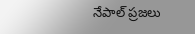నేపాల్ ప్రజలు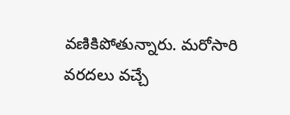వణికిపోతున్నారు. మరోసారి వరదలు వచ్చే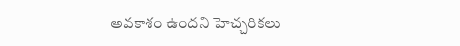అవకాశం ఉందని హెచ్చరికలు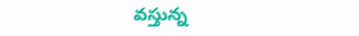వస్తున్న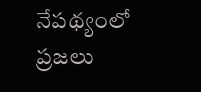నేపథ్యంలో ప్రజలు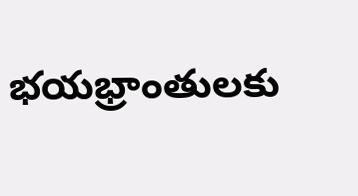భయభ్రాంతులకు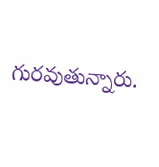గురవుతున్నారు.